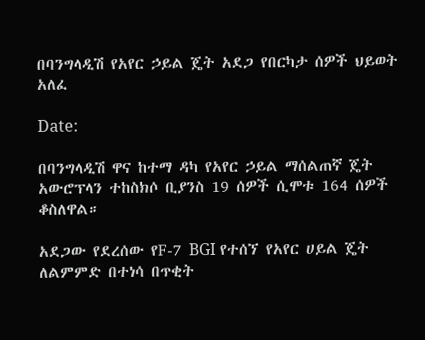በባንግላዲሽ የአየር ኃይል ጄት አደጋ የበርካታ ሰዎች ህይወት አለፈ

Date:

በባንግላዲሽ ዋና ከተማ ዳካ የአየር ኃይል ማሰልጠኛ ጄት አውሮፕላን ተከስክሶ ቢያንስ 19 ሰዎች ሲሞቱ 164 ሰዎች ቆስለዋል።

አደጋው የደረሰው የF-7 BGI የተሰኘ የአየር ሀይል ጄት ለልምምድ በተነሳ በጥቂት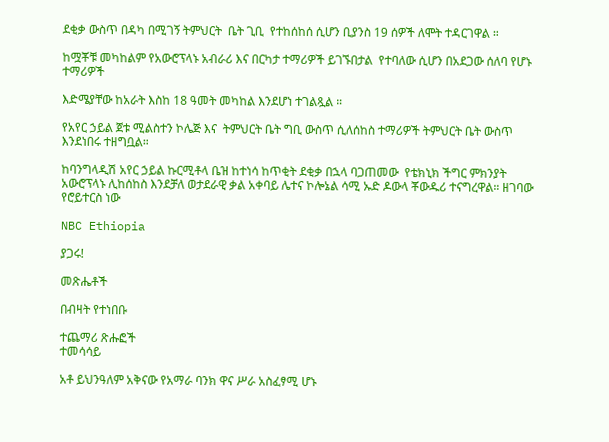ደቂቃ ውስጥ በዳካ በሚገኝ ትምህርት  ቤት ጊቢ  የተከሰከሰ ሲሆን ቢያንስ 19 ሰዎች ለሞት ተዳርገዋል ።

ከሟቾቹ መካከልም የአውሮፕላኑ አብራሪ እና በርካታ ተማሪዎች ይገኙበታል  የተባለው ሲሆን በአደጋው ሰለባ የሆኑ ተማሪዎች

እድሜያቸው ከአራት እስከ 18 ዓመት መካከል እንደሆነ ተገልጿል ።

የአየር ኃይል ጀቱ ሚልስተን ኮሌጅ እና  ትምህርት ቤት ግቢ ውስጥ ሲለሰከስ ተማሪዎች ትምህርት ቤት ውስጥ እንደነበሩ ተዘግቧል።

ከባንግላዲሽ አየር ኃይል ኩርሚቶላ ቤዝ ከተነሳ ከጥቂት ደቂቃ በኋላ ባጋጠመው  የቴክኒክ ችግር ምክንያት አውሮፕላኑ ሊከሰከስ እንደቻለ ወታደራዊ ቃል አቀባይ ሌተና ኮሎኔል ሳሚ ኡድ ዶውላ ቾውዱሪ ተናግረዋል። ዘገባው የሮይተርስ ነው

NBC Ethiopia

ያጋሩ!

መጽሔቶች

በብዛት የተነበቡ

ተጨማሪ ጽሑፎች
ተመሳሳይ

አቶ ይህንዓለም አቅናው የአማራ ባንክ ዋና ሥራ አስፈፃሚ ሆኑ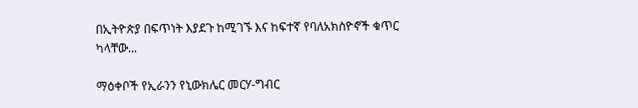በኢትዮጵያ በፍጥነት እያደጉ ከሚገኙ እና ከፍተኛ የባለአክስዮኖች ቁጥር ካላቸው...

ማዕቀቦች የኢራንን የኒውክሌር መርሃ-ግብር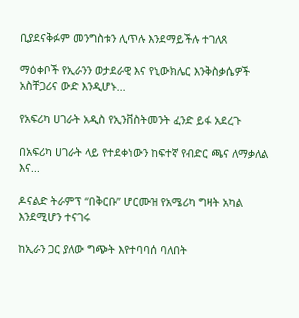ቢያደናቅፉም መንግስቱን ሊጥሉ እንደማይችሉ ተገለጸ

ማዕቀቦች የኢራንን ወታደራዊ እና የኒውክሌር እንቅስቃሴዎች አስቸጋሪና ውድ እንዲሆኑ...

የአፍሪካ ሀገራት አዲስ የኢንቨስትመንት ፈንድ ይፋ አደረጉ

በአፍሪካ ሀገራት ላይ የተደቀነውን ከፍተኛ የብድር ጫና ለማቃለል እና...

ዶናልድ ትራምፕ “በቅርቡ” ሆርሙዝ የአሜሪካ ግዛት አካል እንደሚሆን ተናገሩ

ከኢራን ጋር ያለው ግጭት እየተባባሰ ባለበት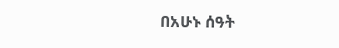በአሁኑ ሰዓት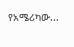የአሜሪካው...